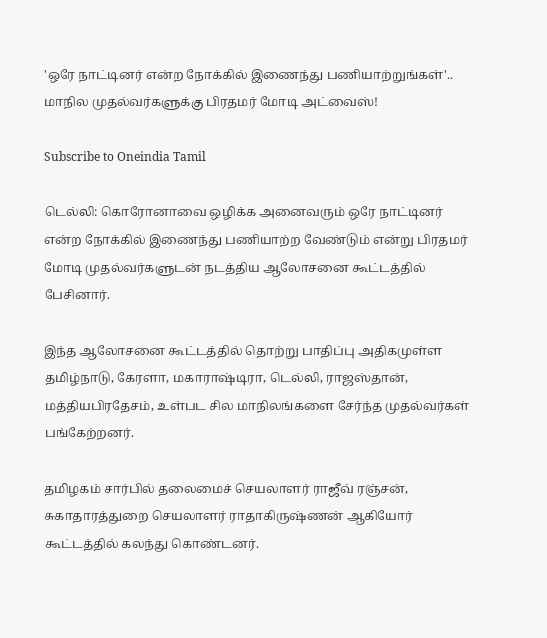'ஒரே நாட்டினர் என்ற நோக்கில் இணைந்து பணியாற்றுங்கள்'.. மாநில முதல்வர்களுக்கு பிரதமர் மோடி அட்வைஸ்!

Subscribe to Oneindia Tamil

டெல்லி: கொரோனாவை ஒழிக்க அனைவரும் ஒரே நாட்டினர் என்ற நோக்கில் இணைந்து பணியாற்ற வேண்டும் என்று பிரதமர் மோடி முதல்வர்களுடன் நடத்திய ஆலோசனை கூட்டத்தில் பேசினார்.

இந்த ஆலோசனை கூட்டத்தில் தொற்று பாதிப்பு அதிகமுள்ள தமிழ்நாடு, கேரளா, மகாராஷ்டிரா, டெல்லி, ராஜஸ்தான், மத்தியபிரதேசம், உள்பட சில மாநிலங்களை சேர்ந்த முதல்வர்கள் பங்கேற்றனர்.

தமிழகம் சார்பில் தலைமைச் செயலாளர் ராஜீவ் ரஞ்சன், சுகாதாரத்துறை செயலாளர் ராதாகிருஷ்ணன் ஆகியோர் கூட்டத்தில் கலந்து கொண்டனர்.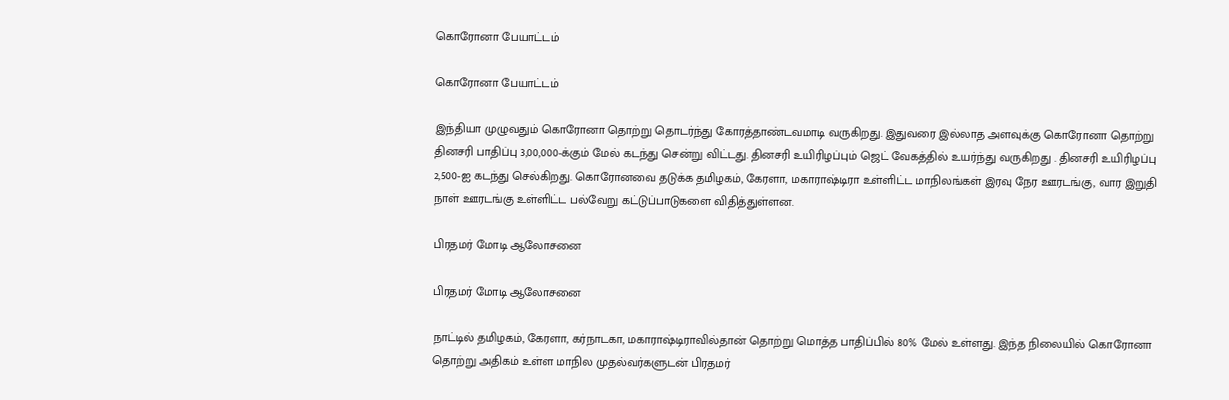கொரோனா பேயாட்டம்

கொரோனா பேயாட்டம்

இந்தியா முழுவதும் கொரோனா தொற்று தொடர்ந்து கோரத்தாண்டவமாடி வருகிறது. இதுவரை இல்லாத அளவுக்கு கொரோனா தொற்று தினசரி பாதிப்பு 3,00,000-க்கும் மேல் கடந்து சென்று விட்டது. தினசரி உயிரிழப்பும் ஜெட் வேகத்தில் உயர்ந்து வருகிறது . தினசரி உயிரிழப்பு 2,500-ஐ கடந்து செல்கிறது. கொரோனவை தடுக்க தமிழகம், கேரளா, மகாராஷ்டிரா உள்ளிட்ட மாநிலங்கள் இரவு நேர ஊரடங்கு, வார இறுதி நாள் ஊரடங்கு உள்ளிட்ட பல்வேறு கட்டுப்பாடுகளை விதித்துள்ளன.

பிரதமர் மோடி ஆலோசனை

பிரதமர் மோடி ஆலோசனை

நாட்டில் தமிழகம், கேரளா, கர்நாடகா, மகாராஷ்டிராவில்தான் தொற்று மொத்த பாதிப்பில் 80% மேல் உள்ளது. இந்த நிலையில் கொரோனா தொற்று அதிகம் உள்ள மாநில முதல்வர்களுடன் பிரதமர்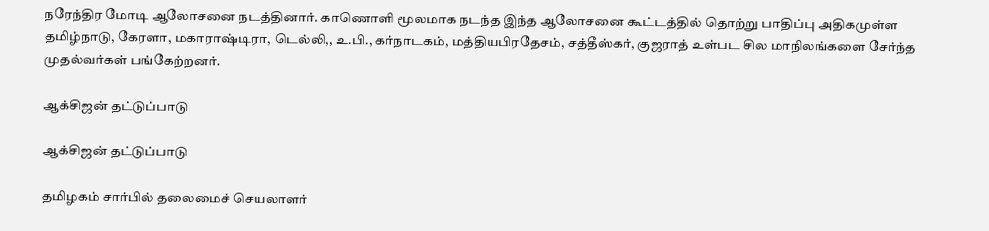நரேந்திர மோடி ஆலோசனை நடத்தினார். காணொளி மூலமாக நடந்த இந்த ஆலோசனை கூட்டத்தில் தொற்று பாதிப்பு அதிகமுள்ள தமிழ்நாடு, கேரளா, மகாராஷ்டிரா, டெல்லி,, உ.பி., கர்நாடகம், மத்தியபிரதேசம், சத்தீஸ்கர், குஜராத் உள்பட சில மாநிலங்களை சேர்ந்த முதல்வர்கள் பங்கேற்றனர்.

ஆக்சிஜன் தட்டுப்பாடு

ஆக்சிஜன் தட்டுப்பாடு

தமிழகம் சார்பில் தலைமைச் செயலாளர்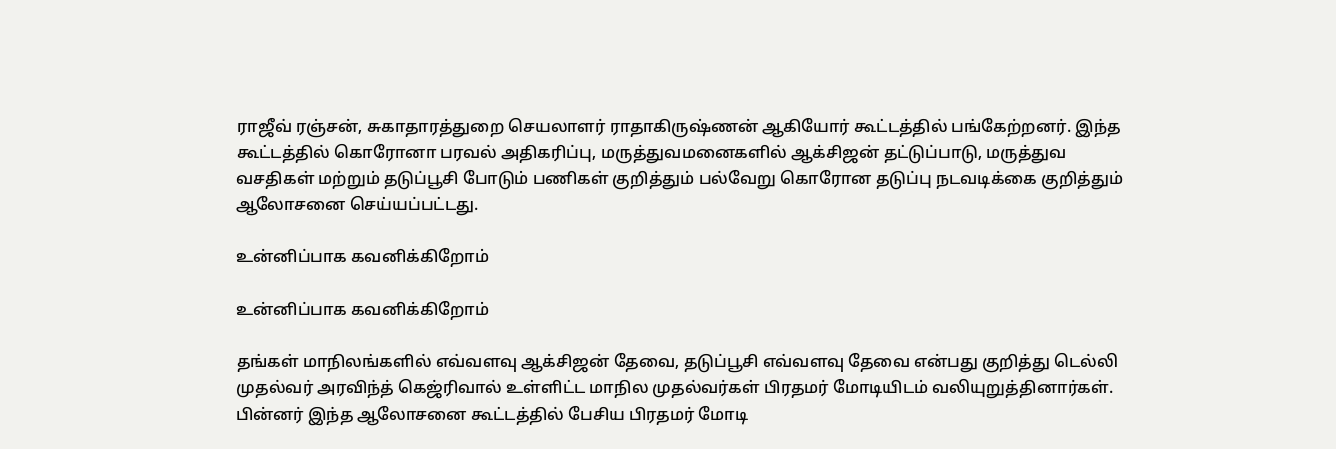ராஜீவ் ரஞ்சன், சுகாதாரத்துறை செயலாளர் ராதாகிருஷ்ணன் ஆகியோர் கூட்டத்தில் பங்கேற்றனர். இந்த கூட்டத்தில் கொரோனா பரவல் அதிகரிப்பு, மருத்துவமனைகளில் ஆக்சிஜன் தட்டுப்பாடு, மருத்துவ வசதிகள் மற்றும் தடுப்பூசி போடும் பணிகள் குறித்தும் பல்வேறு கொரோன தடுப்பு நடவடிக்கை குறித்தும் ஆலோசனை செய்யப்பட்டது.

உன்னிப்பாக கவனிக்கிறோம்

உன்னிப்பாக கவனிக்கிறோம்

தங்கள் மாநிலங்களில் எவ்வளவு ஆக்சிஜன் தேவை, தடுப்பூசி எவ்வளவு தேவை என்பது குறித்து டெல்லி முதல்வர் அரவிந்த் கெஜ்ரிவால் உள்ளிட்ட மாநில முதல்வர்கள் பிரதமர் மோடியிடம் வலியுறுத்தினார்கள். பின்னர் இந்த ஆலோசனை கூட்டத்தில் பேசிய பிரதமர் மோடி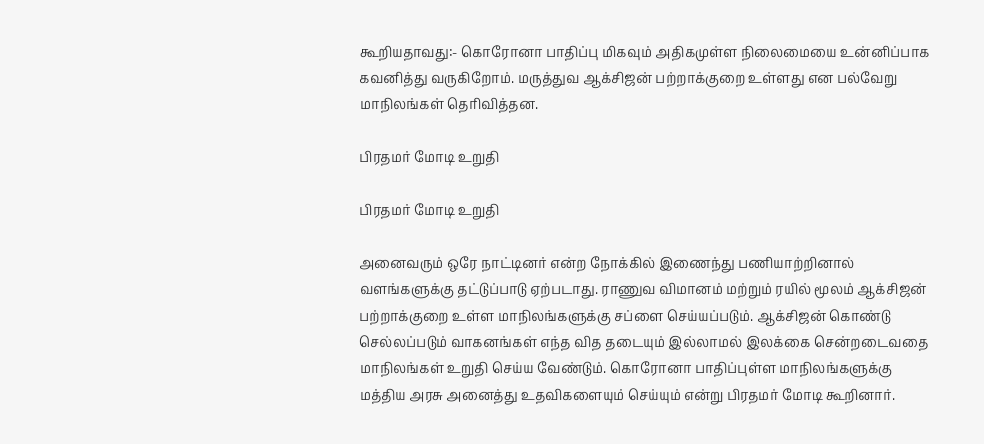கூறியதாவது:- கொரோனா பாதிப்பு மிகவும் அதிகமுள்ள நிலைமையை உன்னிப்பாக கவனித்து வருகிறோம். மருத்துவ ஆக்சிஜன் பற்றாக்குறை உள்ளது என பல்வேறு மாநிலங்கள் தெரிவித்தன.

பிரதமர் மோடி உறுதி

பிரதமர் மோடி உறுதி

அனைவரும் ஒரே நாட்டினர் என்ற நோக்கில் இணைந்து பணியாற்றினால் வளங்களுக்கு தட்டுப்பாடு ஏற்படாது. ராணுவ விமானம் மற்றும் ரயில் மூலம் ஆக்சிஜன் பற்றாக்குறை உள்ள மாநிலங்களுக்கு சப்ளை செய்யப்படும். ஆக்சிஜன் கொண்டு செல்லப்படும் வாகனங்கள் எந்த வித தடையும் இல்லாமல் இலக்கை சென்றடைவதை மாநிலங்கள் உறுதி செய்ய வேண்டும். கொரோனா பாதிப்புள்ள மாநிலங்களுக்கு மத்திய அரசு அனைத்து உதவிகளையும் செய்யும் என்று பிரதமர் மோடி கூறினார்.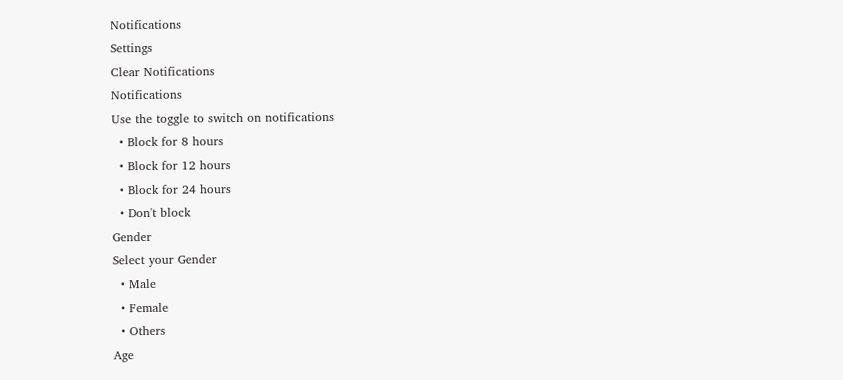Notifications
Settings
Clear Notifications
Notifications
Use the toggle to switch on notifications
  • Block for 8 hours
  • Block for 12 hours
  • Block for 24 hours
  • Don't block
Gender
Select your Gender
  • Male
  • Female
  • Others
Age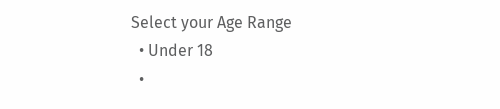Select your Age Range
  • Under 18
  •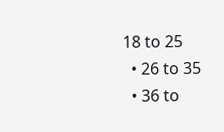18 to 25
  • 26 to 35
  • 36 to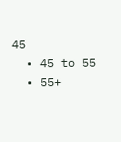45
  • 45 to 55
  • 55+